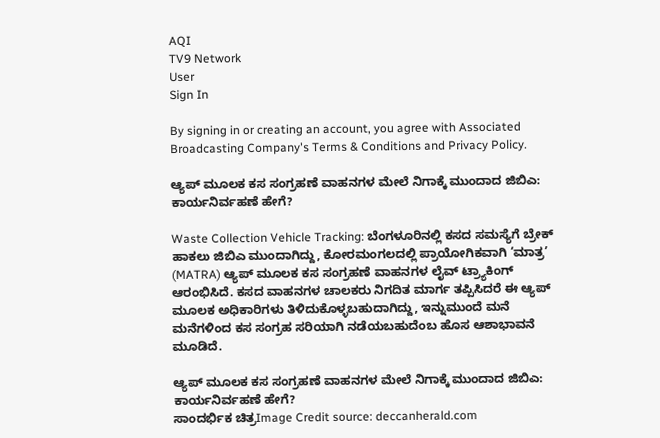AQI
TV9 Network
User
Sign In

By signing in or creating an account, you agree with Associated Broadcasting Company's Terms & Conditions and Privacy Policy.

ಆ್ಯಪ್ ಮೂಲಕ ಕಸ ಸಂಗ್ರಹಣೆ ವಾಹನಗಳ ಮೇಲೆ ನಿಗಾಕ್ಕೆ ಮುಂದಾದ ಜಿಬಿಎ: ಕಾರ್ಯನಿರ್ವಹಣೆ ಹೇಗೆ?

Waste Collection Vehicle Tracking: ಬೆಂಗಳೂರಿನಲ್ಲಿ ಕಸದ ಸಮಸ್ಯೆಗೆ ಬ್ರೇಕ್ ಹಾಕಲು ಜಿಬಿಎ ಮುಂದಾಗಿದ್ದು, ಕೋರಮಂಗಲದಲ್ಲಿ ಪ್ರಾಯೋಗಿಕವಾಗಿ ‘ಮಾತ್ರ’ (MATRA) ಆ್ಯಪ್ ಮೂಲಕ ಕಸ ಸಂಗ್ರಹಣೆ ವಾಹನಗಳ ಲೈವ್ ಟ್ರ್ಯಾಕಿಂಗ್ ಆರಂಭಿಸಿದೆ. ಕಸದ ವಾಹನಗಳ ಚಾಲಕರು ನಿಗದಿತ ಮಾರ್ಗ ತಪ್ಪಿಸಿದರೆ ಈ ಆ್ಯಪ್ ಮೂಲಕ ಅಧಿಕಾರಿಗಳು ತಿಳಿದುಕೊಳ್ಳಬಹುದಾಗಿದ್ದು, ಇನ್ನುಮುಂದೆ ಮನೆ ಮನೆಗಳಿಂದ ಕಸ ಸಂಗ್ರಹ ಸರಿಯಾಗಿ ನಡೆಯಬಹುದೆಂಬ ಹೊಸ ಆಶಾಭಾವನೆ ಮೂಡಿದೆ.

ಆ್ಯಪ್ ಮೂಲಕ ಕಸ ಸಂಗ್ರಹಣೆ ವಾಹನಗಳ ಮೇಲೆ ನಿಗಾಕ್ಕೆ ಮುಂದಾದ ಜಿಬಿಎ: ಕಾರ್ಯನಿರ್ವಹಣೆ ಹೇಗೆ?
ಸಾಂದರ್ಭಿಕ ಚಿತ್ರImage Credit source: deccanherald.com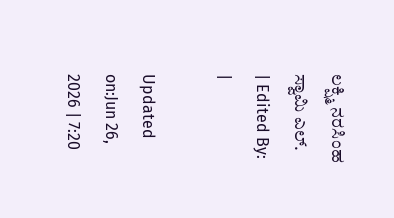ಲಕ್ಷ್ಮಿ ನರಸಿಂಹ ಸ್ವಾಮಿ ಎಲ್.
| Edited By: |

Updated on:Jun 26, 2026 | 7:20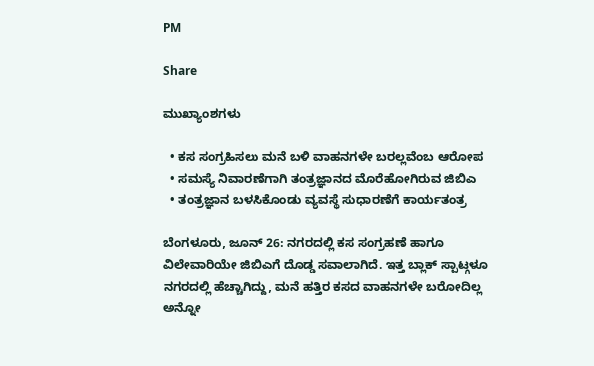PM

Share

ಮುಖ್ಯಾಂಶಗಳು

  • ಕಸ ಸಂಗ್ರಹಿಸಲು ಮನೆ ಬಳಿ ವಾಹನಗಳೇ ಬರಲ್ಲವೆಂಬ ಆರೋಪ
  • ಸಮಸ್ಯೆ ನಿವಾರಣೆಗಾಗಿ ತಂತ್ರಜ್ಞಾನದ ಮೊರೆಹೋಗಿರುವ ಜಿಬಿಎ
  • ತಂತ್ರಜ್ಞಾನ ಬಳಸಿಕೊಂಡು ವ್ಯವಸ್ಥೆ ಸುಧಾರಣೆಗೆ ಕಾರ್ಯತಂತ್ರ

ಬೆಂಗಳೂರು, ಜೂನ್ 26: ನಗರದಲ್ಲಿ ಕಸ ಸಂಗ್ರಹಣೆ ಹಾಗೂ ವಿಲೇವಾರಿಯೇ ಜಿಬಿಎಗೆ ದೊಡ್ಡ ಸವಾಲಾಗಿದೆ. ಇತ್ತ ಬ್ಲಾಕ್ ಸ್ಪಾಟ್ಗಳೂ ನಗರದಲ್ಲಿ ಹೆಚ್ಚಾಗಿದ್ದು, ಮನೆ ಹತ್ತಿರ ಕಸದ ವಾಹನಗಳೇ ಬರೋದಿಲ್ಲ ಅನ್ನೋ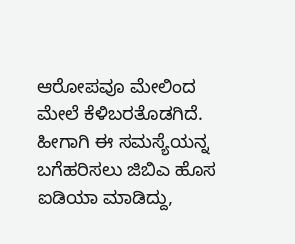ಆರೋಪವೂ ಮೇಲಿಂದ ಮೇಲೆ ಕೆಳಿಬರತೊಡಗಿದೆ. ಹೀಗಾಗಿ ಈ ಸಮಸ್ಯೆಯನ್ನ ಬಗೆಹರಿಸಲು ಜಿಬಿಎ ಹೊಸ ಐಡಿಯಾ ಮಾಡಿದ್ದು,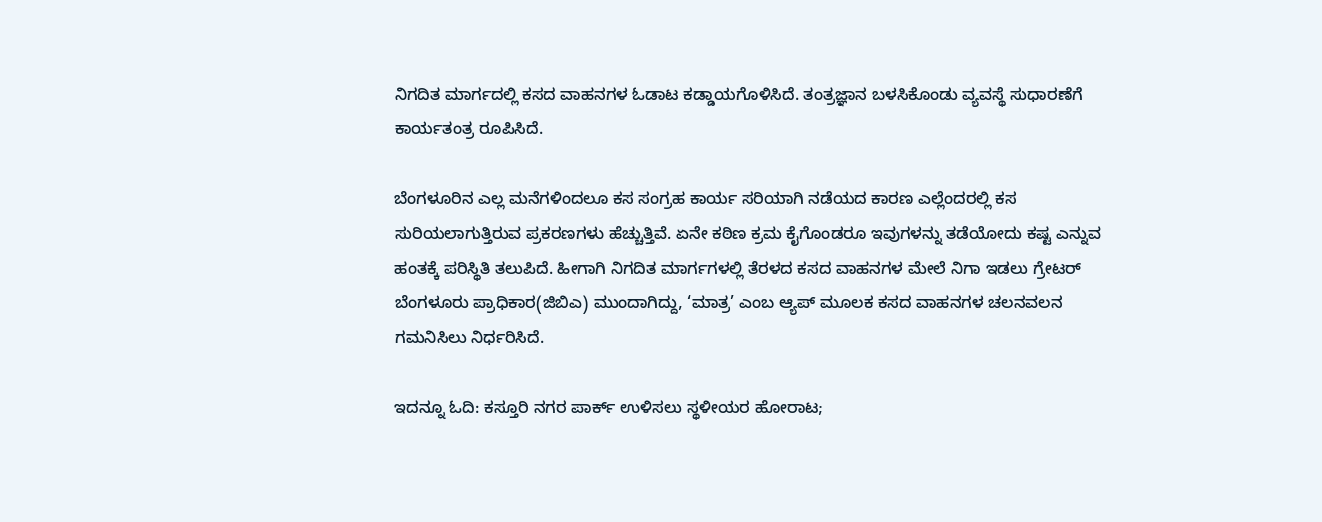ನಿಗದಿತ ಮಾರ್ಗದಲ್ಲಿ ಕಸದ ವಾಹನಗಳ ಓಡಾಟ ಕಡ್ಡಾಯಗೊಳಿಸಿದೆ. ತಂತ್ರಜ್ಞಾನ ಬಳಸಿಕೊಂಡು ವ್ಯವಸ್ಥೆ ಸುಧಾರಣೆಗೆ ಕಾರ್ಯತಂತ್ರ ರೂಪಿಸಿದೆ.

ಬೆಂಗಳೂರಿನ ಎಲ್ಲ ಮನೆಗಳಿಂದಲೂ ಕಸ ಸಂಗ್ರಹ ಕಾರ್ಯ ಸರಿಯಾಗಿ ನಡೆಯದ ಕಾರಣ ಎಲ್ಲೆಂದರಲ್ಲಿ ಕಸ ಸುರಿಯಲಾಗುತ್ತಿರುವ ಪ್ರಕರಣಗಳು ಹೆಚ್ಚುತ್ತಿವೆ. ಏನೇ ಕಠಿಣ ಕ್ರಮ ಕೈಗೊಂಡರೂ ಇವುಗಳನ್ನು ತಡೆಯೋದು ಕಷ್ಟ ಎನ್ನುವ ಹಂತಕ್ಕೆ ಪರಿಸ್ಥಿತಿ ತಲುಪಿದೆ. ಹೀಗಾಗಿ ನಿಗದಿತ ಮಾರ್ಗಗಳಲ್ಲಿ ತೆರಳದ ಕಸದ ವಾಹನಗಳ ಮೇಲೆ ನಿಗಾ ಇಡಲು ಗ್ರೇಟರ್ ಬೆಂಗಳೂರು ಪ್ರಾಧಿಕಾರ(ಜಿಬಿಎ) ಮುಂದಾಗಿದ್ದು, ‘ಮಾತ್ರ’ ಎಂಬ ಆ್ಯಪ್ ಮೂಲಕ ಕಸದ ವಾಹನಗಳ ಚಲನವಲನ ಗಮನಿಸಿಲು ನಿರ್ಧರಿಸಿದೆ.

ಇದನ್ನೂ ಓದಿ: ಕಸ್ತೂರಿ ನಗರ ಪಾರ್ಕ್ ಉಳಿಸಲು ಸ್ಥಳೀಯರ ಹೋರಾಟ;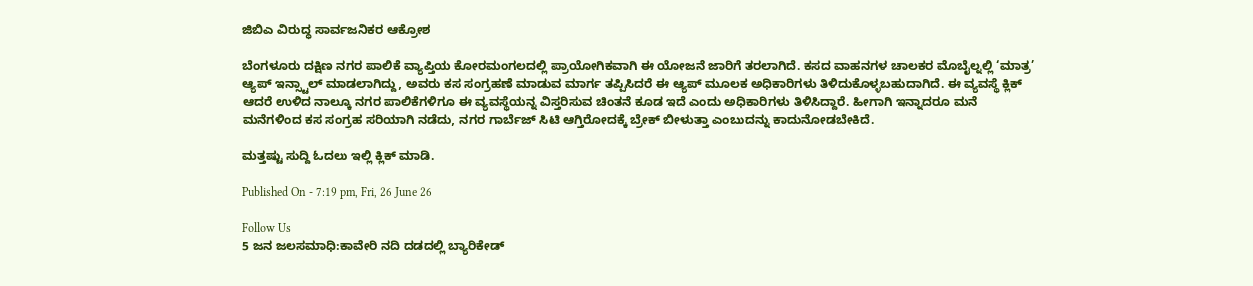ಜಿಬಿಎ ವಿರುದ್ಧ ಸಾರ್ವಜನಿಕರ ಆಕ್ರೋಶ

ಬೆಂಗಳೂರು ದಕ್ಷಿಣ ನಗರ ಪಾಲಿಕೆ ವ್ಯಾಪ್ತಿಯ ಕೋರಮಂಗಲದಲ್ಲಿ ಪ್ರಾಯೋಗಿಕವಾಗಿ ಈ ಯೋಜನೆ ಜಾರಿಗೆ ತರಲಾಗಿದೆ. ಕಸದ ವಾಹನಗಳ ಚಾಲಕರ ಮೊಬೈಲ್ನಲ್ಲಿ ‘ಮಾತ್ರ’ ಆ್ಯಪ್ ಇನ್ಸ್ಟಾಲ್ ಮಾಡಲಾಗಿದ್ದು, ಅವರು ಕಸ ಸಂಗ್ರಹಣೆ ಮಾಡುವ ಮಾರ್ಗ ತಪ್ಪಿಸಿದರೆ ಈ ಆ್ಯಪ್ ಮೂಲಕ ಅಧಿಕಾರಿಗಳು ತಿಳಿದುಕೊಳ್ಳಬಹುದಾಗಿದೆ. ಈ ವ್ಯವಸ್ಥೆ ಕ್ಲಿಕ್ ಆದರೆ ಉಳಿದ ನಾಲ್ಕೂ ನಗರ ಪಾಲಿಕೆಗಳಿಗೂ ಈ ವ್ಯವಸ್ಥೆಯನ್ನ ವಿಸ್ತರಿಸುವ ಚಿಂತನೆ ಕೂಡ ಇದೆ ಎಂದು ಅಧಿಕಾರಿಗಳು ತಿಳಿಸಿದ್ದಾರೆ. ಹೀಗಾಗಿ ಇನ್ನಾದರೂ ಮನೆ ಮನೆಗಳಿಂದ ಕಸ ಸಂಗ್ರಹ ಸರಿಯಾಗಿ ನಡೆದು, ನಗರ ಗಾರ್ಬೆಜ್ ಸಿಟಿ ಆಗ್ತಿರೋದಕ್ಕೆ ಬ್ರೇಕ್ ಬೀಳುತ್ತಾ ಎಂಬುದನ್ನು ಕಾದುನೋಡಬೇಕಿದೆ.

ಮತ್ತಷ್ಟು ಸುದ್ದಿ ಓದಲು ಇಲ್ಲಿ ಕ್ಲಿಕ್ ಮಾಡಿ.

Published On - 7:19 pm, Fri, 26 June 26

Follow Us
5 ಜನ ಜಲಸಮಾಧಿ:ಕಾವೇರಿ ನದಿ ದಡದಲ್ಲಿ ಬ್ಯಾರಿಕೇಡ್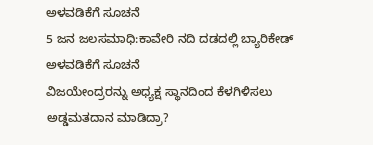ಅಳವಡಿಕೆಗೆ ಸೂಚನೆ
5 ಜನ ಜಲಸಮಾಧಿ:ಕಾವೇರಿ ನದಿ ದಡದಲ್ಲಿ ಬ್ಯಾರಿಕೇಡ್ ಅಳವಡಿಕೆಗೆ ಸೂಚನೆ
ವಿಜಯೇಂದ್ರರನ್ನು ಅಧ್ಯಕ್ಷ ಸ್ಥಾನದಿಂದ ಕೆಳಗಿಳಿಸಲು ಅಡ್ಡಮತದಾನ ಮಾಡಿದ್ರಾ?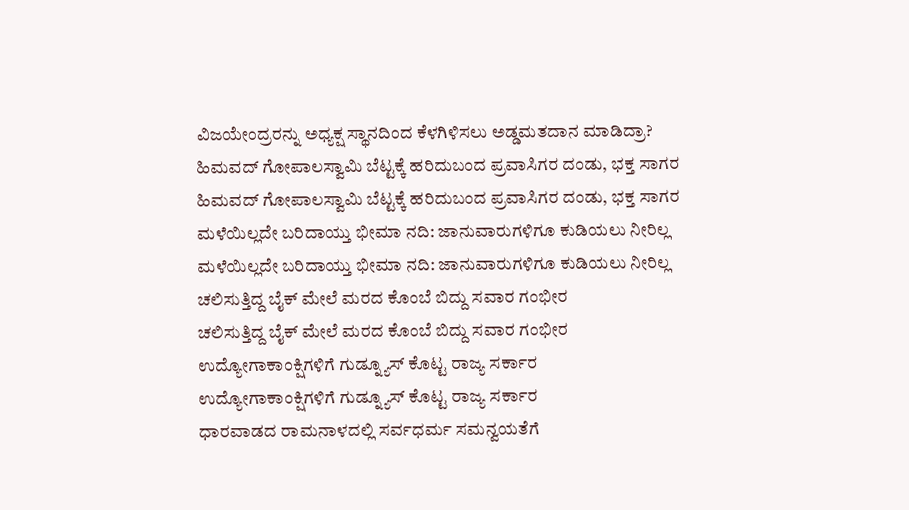ವಿಜಯೇಂದ್ರರನ್ನು ಅಧ್ಯಕ್ಷ ಸ್ಥಾನದಿಂದ ಕೆಳಗಿಳಿಸಲು ಅಡ್ಡಮತದಾನ ಮಾಡಿದ್ರಾ?
ಹಿಮವದ್ ಗೋಪಾಲಸ್ವಾಮಿ ಬೆಟ್ಟಕ್ಕೆ ಹರಿದುಬಂದ ಪ್ರವಾಸಿಗರ ದಂಡು, ಭಕ್ತ ಸಾಗರ
ಹಿಮವದ್ ಗೋಪಾಲಸ್ವಾಮಿ ಬೆಟ್ಟಕ್ಕೆ ಹರಿದುಬಂದ ಪ್ರವಾಸಿಗರ ದಂಡು, ಭಕ್ತ ಸಾಗರ
ಮಳೆಯಿಲ್ಲದೇ ಬರಿದಾಯ್ತು ಭೀಮಾ ನದಿ: ಜಾನುವಾರುಗಳಿಗೂ ಕುಡಿಯಲು ನೀರಿಲ್ಲ
ಮಳೆಯಿಲ್ಲದೇ ಬರಿದಾಯ್ತು ಭೀಮಾ ನದಿ: ಜಾನುವಾರುಗಳಿಗೂ ಕುಡಿಯಲು ನೀರಿಲ್ಲ
ಚಲಿಸುತ್ತಿದ್ದ ಬೈಕ್ ಮೇಲೆ ಮರದ ಕೊಂಬೆ ಬಿದ್ದು ಸವಾರ ಗಂಭೀರ
ಚಲಿಸುತ್ತಿದ್ದ ಬೈಕ್ ಮೇಲೆ ಮರದ ಕೊಂಬೆ ಬಿದ್ದು ಸವಾರ ಗಂಭೀರ
ಉದ್ಯೋಗಾಕಾಂಕ್ಷಿಗಳಿಗೆ ಗುಡ್ನ್ಯೂಸ್ ಕೊಟ್ಟ ರಾಜ್ಯ ಸರ್ಕಾರ
ಉದ್ಯೋಗಾಕಾಂಕ್ಷಿಗಳಿಗೆ ಗುಡ್ನ್ಯೂಸ್ ಕೊಟ್ಟ ರಾಜ್ಯ ಸರ್ಕಾರ
ಧಾರವಾಡದ ರಾಮನಾಳದಲ್ಲಿ ಸರ್ವಧರ್ಮ ಸಮನ್ವಯತೆಗೆ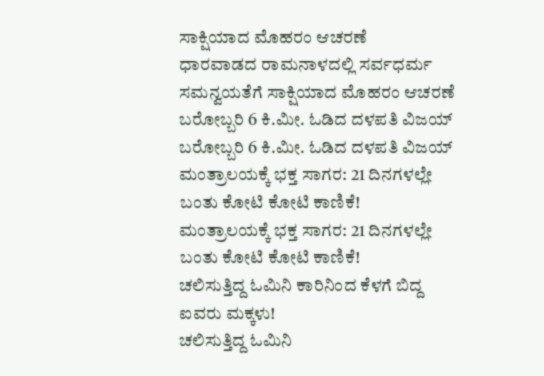ಸಾಕ್ಷಿಯಾದ ಮೊಹರಂ ಆಚರಣೆ
ಧಾರವಾಡದ ರಾಮನಾಳದಲ್ಲಿ ಸರ್ವಧರ್ಮ ಸಮನ್ವಯತೆಗೆ ಸಾಕ್ಷಿಯಾದ ಮೊಹರಂ ಆಚರಣೆ
ಬರೋಬ್ಬರಿ 6 ಕಿ.ಮೀ. ಓಡಿದ ದಳಪತಿ ವಿಜಯ್
ಬರೋಬ್ಬರಿ 6 ಕಿ.ಮೀ. ಓಡಿದ ದಳಪತಿ ವಿಜಯ್
ಮಂತ್ರಾಲಯಕ್ಕೆ ಭಕ್ತ ಸಾಗರ: 21 ದಿನಗಳಲ್ಲೇ ಬಂತು ಕೋಟಿ ಕೋಟಿ ಕಾಣಿಕೆ!
ಮಂತ್ರಾಲಯಕ್ಕೆ ಭಕ್ತ ಸಾಗರ: 21 ದಿನಗಳಲ್ಲೇ ಬಂತು ಕೋಟಿ ಕೋಟಿ ಕಾಣಿಕೆ!
ಚಲಿಸುತ್ತಿದ್ದ ಓಮಿನಿ ಕಾರಿನಿಂದ ಕೆಳಗೆ ಬಿದ್ದ ಐವರು ಮಕ್ಕಳು!
ಚಲಿಸುತ್ತಿದ್ದ ಓಮಿನಿ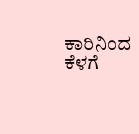ಕಾರಿನಿಂದ ಕೆಳಗೆ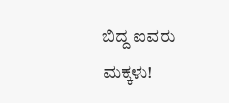ಬಿದ್ದ ಐವರು ಮಕ್ಕಳು!